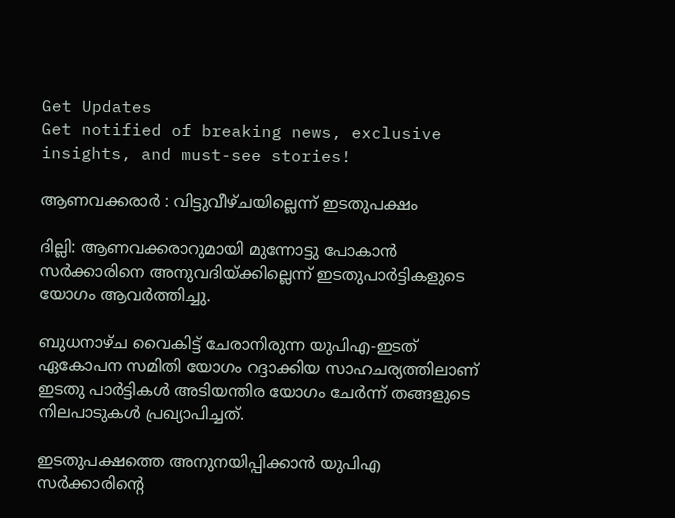Get Updates
Get notified of breaking news, exclusive insights, and must-see stories!

ആണവക്കരാര്‍ : വിട്ടുവീഴ്‌ചയില്ലെന്ന്‌ ഇടതുപക്ഷം

ദില്ലി: ആണവക്കരാറുമായി മുന്നോട്ടു പോകാന്‍ സര്‍ക്കാരിനെ അനുവദിയ്‌ക്കില്ലെന്ന്‌ ഇടതുപാര്‍ട്ടികളുടെ യോഗം ആവര്‍ത്തിച്ചു.

ബുധനാഴ്‌ച വൈകിട്ട്‌ ചേരാനിരുന്ന യുപിഎ-ഇടത്‌ ഏകോപന സമിതി യോഗം റദ്ദാക്കിയ സാഹചര്യത്തിലാണ്‌ ഇടതു പാര്‍ട്ടികള്‍ അടിയന്തിര യോഗം ചേര്‍ന്ന്‌ തങ്ങളുടെ നിലപാടുകള്‍ പ്രഖ്യാപിച്ചത്‌.

ഇടതുപക്ഷത്തെ അനുനയിപ്പിക്കാന്‍ യുപിഎ സര്‍ക്കാരിന്റെ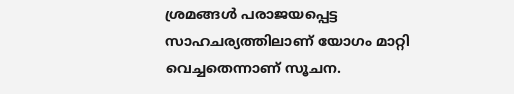ശ്രമങ്ങള്‍ പരാജയപ്പെട്ട സാഹചര്യത്തിലാണ്‌ യോഗം മാറ്റി വെച്ചതെന്നാണ്‌ സൂചന.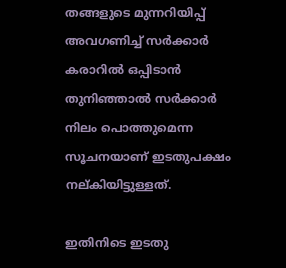തങ്ങളുടെ മുന്നറിയിപ്പ്‌ അവഗണിച്ച്‌ സര്‍ക്കാര്‍ കരാറില്‍ ഒപ്പിടാന്‍ തുനിഞ്ഞാല്‍ സര്‍ക്കാര്‍ നിലം പൊത്തുമെന്ന സൂചനയാണ്‌ ഇടതുപക്ഷം നല്‌കിയിട്ടുള്ളത്‌.

ഇതിനിടെ ഇടതു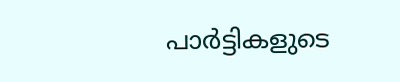പാര്‍ട്ടികളുടെ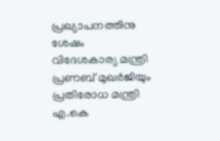പ്രഖ്യാപനത്തിനു ശേഷം വിദേശകാര്യ മന്ത്രി പ്രണബ്‌ മുഖര്‍ജിയും പ്രതിരോധ മന്ത്രി എ.കെ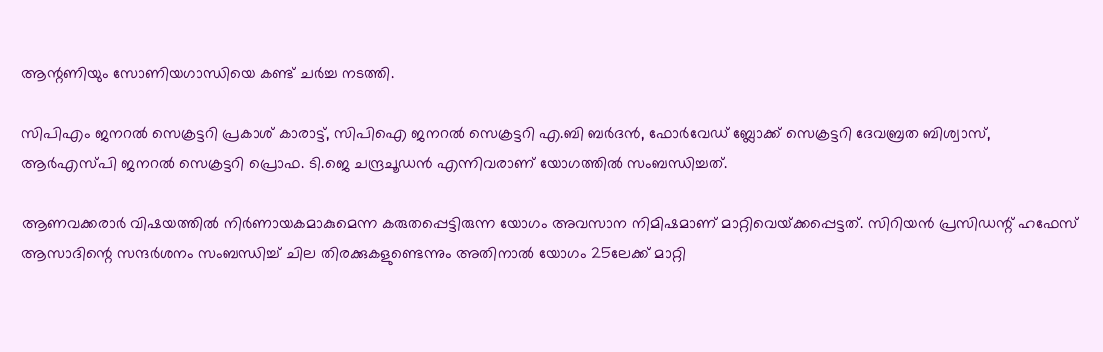ആന്റണിയും സോണിയഗാന്ധിയെ കണ്ട്‌ ചര്‍ച്ച നടത്തി.

സിപിഎം ജനറല്‍ സെക്രട്ടറി പ്രകാശ്‌ കാരാട്ട്‌, സിപിഐ ജനറല്‍ സെക്രട്ടറി എ.ബി ബര്‍ദന്‍, ഫോര്‍വേഡ്‌ ബ്ലോക്ക്‌ സെക്രട്ടറി ദേവബ്രത ബിശ്വാസ്‌, ആര്‍എസ്‌പി ജനറല്‍ സെക്രട്ടറി പ്രൊഫ. ടി.ജെ ചന്ദ്രചൂഡന്‍ എന്നിവരാണ്‌ യോഗത്തില്‍ സംബന്ധിച്ചത്‌.

ആണവക്കരാര്‍ വിഷയത്തില്‍ നിര്‍ണായകമാകുമെന്ന കരുതപ്പെട്ടിരുന്ന യോഗം അവസാന നിമിഷമാണ്‌ മാറ്റിവെയ്‌ക്കപ്പെട്ടത്‌. സിറിയന്‍ പ്രസിഡന്റ്‌ ഹഫേസ്‌ ആസാദിന്റെ സന്ദര്‍ശനം സംബന്ധിച്ച്‌ ചില തിരക്കുകളുണ്ടെന്നും അതിനാല്‍ യോഗം 25ലേക്ക്‌ മാറ്റി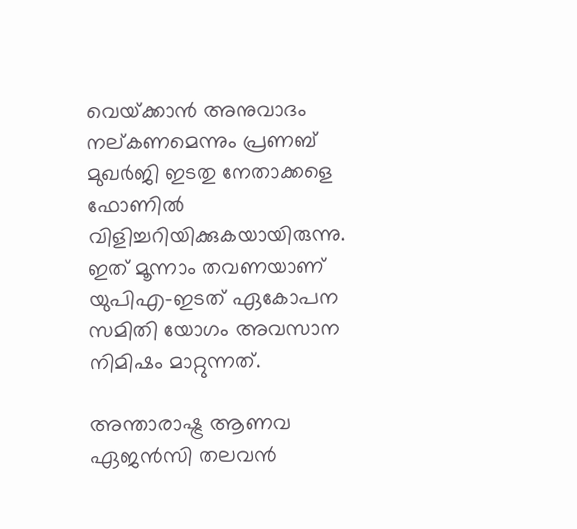വെയ്‌ക്കാന്‍ അനുവാദം നല്‌കണമെന്നും പ്രണബ്‌ മുഖര്‍ജി ഇടതു നേതാക്കളെ ഫോണില്‍ വിളിച്ചറിയിക്കുകയായിരുന്നു. ഇത്‌ മൂന്നാം തവണയാണ്‌ യുപിഎ-ഇടത്‌ ഏകോപന സമിതി യോഗം അവസാന നിമിഷം മാറ്റുന്നത്‌.

അന്താരാഷ്ട്ര ആണവ ഏജന്‍സി തലവന്‍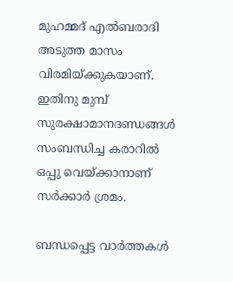മുഹമ്മദ്‌ എല്‍ബരാദി അടുത്ത മാസം വിരമിയ്‌ക്കുകയാണ്‌. ഇതിനു മുമ്പ്‌ സുരക്ഷാമാനദണ്ഡങ്ങള്‍ സംബന്ധിച്ച കരാറില്‍ ഒപ്പു വെയ്‌ക്കാനാണ്‌ സര്‍ക്കാര്‍ ശ്രമം.

ബന്ധപ്പെട്ട വാര്‍ത്തകള്‍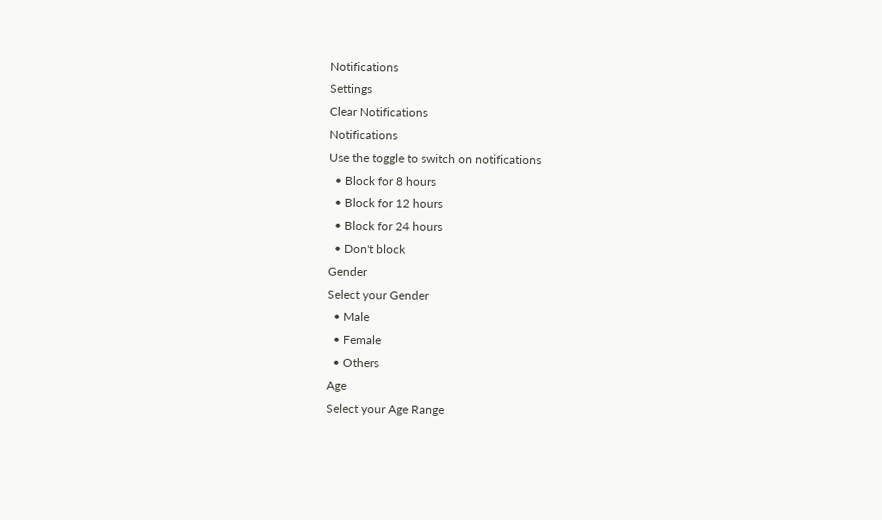Notifications
Settings
Clear Notifications
Notifications
Use the toggle to switch on notifications
  • Block for 8 hours
  • Block for 12 hours
  • Block for 24 hours
  • Don't block
Gender
Select your Gender
  • Male
  • Female
  • Others
Age
Select your Age Range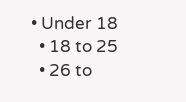• Under 18
  • 18 to 25
  • 26 to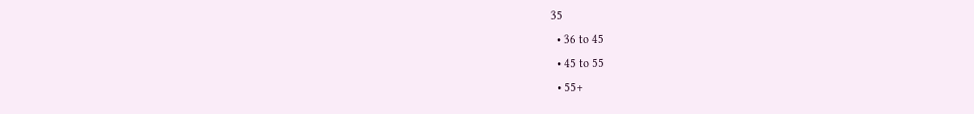35
  • 36 to 45
  • 45 to 55
  • 55+